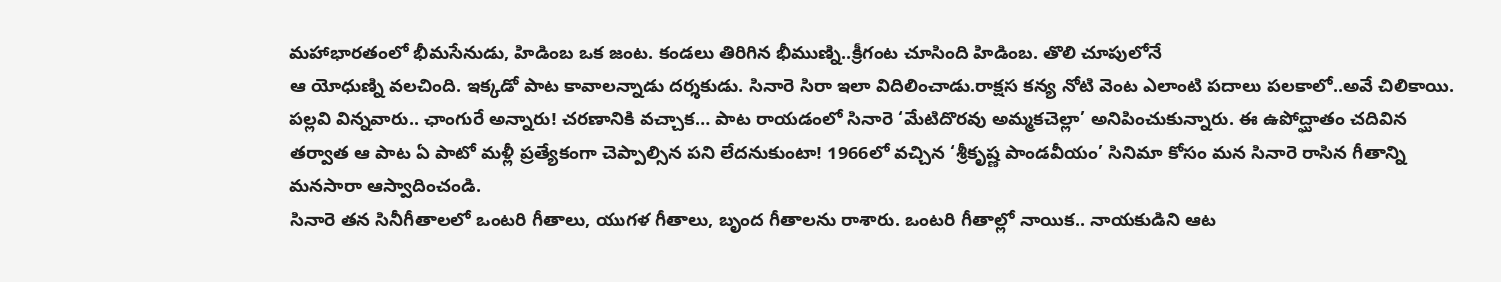మహాభారతంలో భీమసేనుడు, హిడింబ ఒక జంట. కండలు తిరిగిన భీముణ్ని..క్రీగంట చూసింది హిడింబ. తొలి చూపులోనే
ఆ యోధుణ్ని వలచింది. ఇక్కడో పాట కావాలన్నాడు దర్శకుడు. సినారె సిరా ఇలా విదిలించాడు.రాక్షస కన్య నోటి వెంట ఎలాంటి పదాలు పలకాలో..అవే చిలికాయి. పల్లవి విన్నవారు.. ఛాంగురే అన్నారు! చరణానికి వచ్చాక… పాట రాయడంలో సినారె ‘మేటిదొరవు అమ్మకచెల్లా’ అనిపించుకున్నారు. ఈ ఉపోద్ఘాతం చదివిన తర్వాత ఆ పాట ఏ పాటో మళ్లీ ప్రత్యేకంగా చెప్పాల్సిన పని లేదనుకుంటా! 1966లో వచ్చిన ‘శ్రీకృష్ణ పాండవీయం’ సినిమా కోసం మన సినారె రాసిన గీతాన్ని మనసారా ఆస్వాదించండి.
సినారె తన సినీగీతాలలో ఒంటరి గీతాలు, యుగళ గీతాలు, బృంద గీతాలను రాశారు. ఒంటరి గీతాల్లో నాయిక.. నాయకుడిని ఆట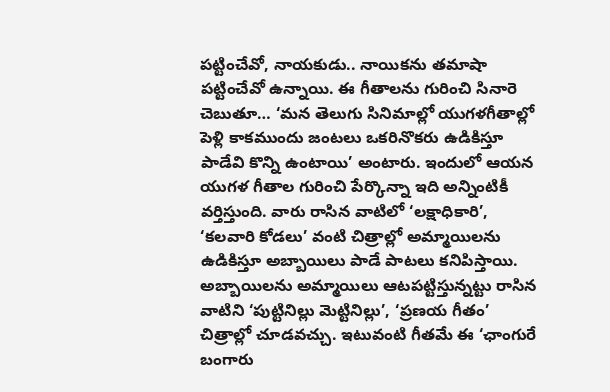పట్టించేవో, నాయకుడు.. నాయికను తమాషా పట్టించేవో ఉన్నాయి. ఈ గీతాలను గురించి సినారె చెబుతూ… ‘మన తెలుగు సినిమాల్లో యుగళగీతాల్లో పెళ్లి కాకముందు జంటలు ఒకరినొకరు ఉడికిస్తూ పాడేవి కొన్ని ఉంటాయి’ అంటారు. ఇందులో ఆయన యుగళ గీతాల గురించి పేర్కొన్నా ఇది అన్నింటికీ వర్తిస్తుంది. వారు రాసిన వాటిలో ‘లక్షాధికారి’, ‘కలవారి కోడలు’ వంటి చిత్రాల్లో అమ్మాయిలను ఉడికిస్తూ అబ్బాయిలు పాడే పాటలు కనిపిస్తాయి. అబ్బాయిలను అమ్మాయిలు ఆటపట్టిస్తున్నట్టు రాసిన వాటిని ‘పుట్టినిల్లు మెట్టినిల్లు’, ‘ప్రణయ గీతం’ చిత్రాల్లో చూడవచ్చు. ఇటువంటి గీతమే ఈ ‘ఛాంగురే బంగారు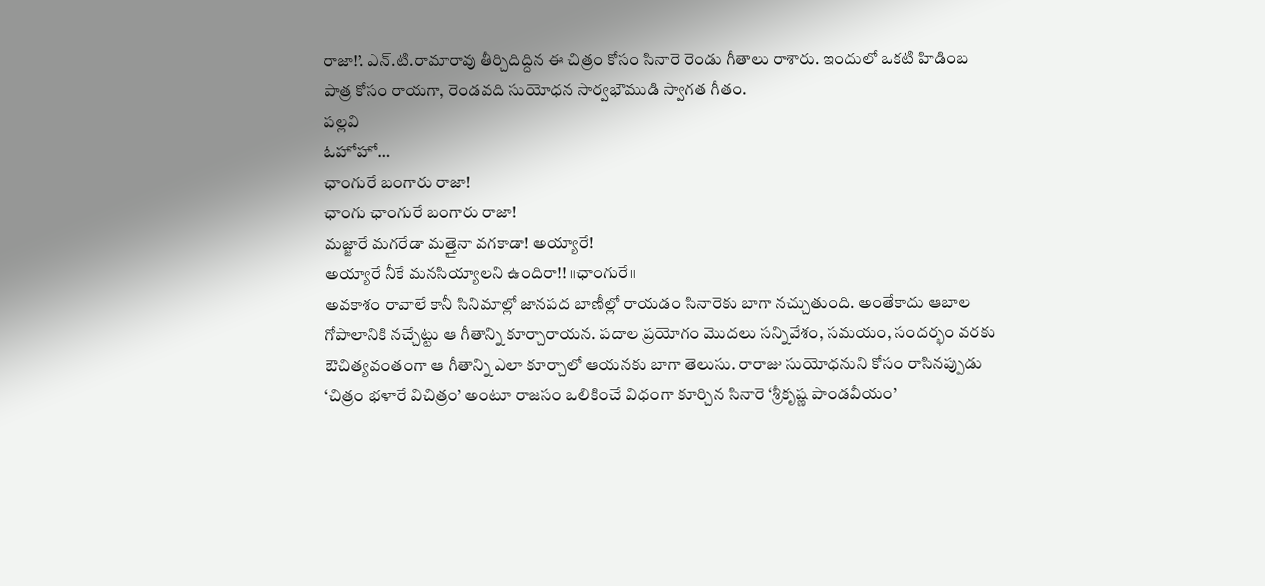రాజా!’. ఎన్.టి.రామారావు తీర్చిదిద్దిన ఈ చిత్రం కోసం సినారె రెండు గీతాలు రాశారు. ఇందులో ఒకటి హిడింబ పాత్ర కోసం రాయగా, రెండవది సుయోధన సార్వభౌముడి స్వాగత గీతం.
పల్లవి
ఓహోహో…
ఛాంగురే బంగారు రాజా!
ఛాంగు ఛాంగురే బంగారు రాజా!
మజ్జారే మగరేడా మత్తైనా వగకాడా! అయ్యారే!
అయ్యారే నీకే మనసియ్యాలని ఉందిరా!! ॥ఛాంగురే॥
అవకాశం రావాలే కానీ సినిమాల్లో జానపద బాణీల్లో రాయడం సినారెకు బాగా నచ్చుతుంది. అంతేకాదు ఆబాల గోపాలానికి నచ్చేట్టు ఆ గీతాన్ని కూర్చారాయన. పదాల ప్రయోగం మొదలు సన్నివేశం, సమయం, సందర్భం వరకు ఔచిత్యవంతంగా ఆ గీతాన్ని ఎలా కూర్చాలో ఆయనకు బాగా తెలుసు. రారాజు సుయోధనుని కోసం రాసినప్పుడు ‘చిత్రం భళారే విచిత్రం’ అంటూ రాజసం ఒలికించే విధంగా కూర్చిన సినారె ‘శ్రీకృష్ణ పాండవీయం’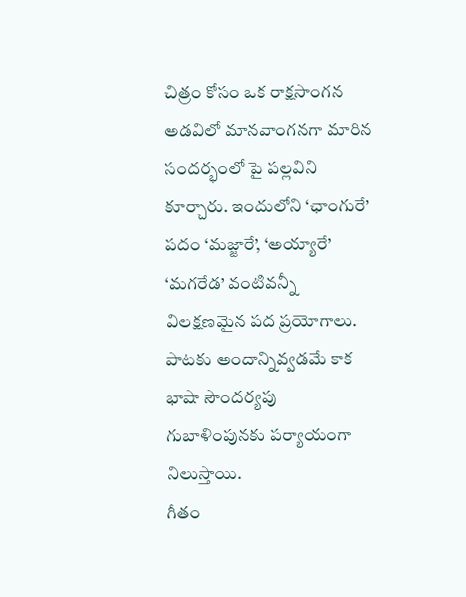చిత్రం కోసం ఒక రాక్షసాంగన అడవిలో మానవాంగనగా మారిన సందర్భంలో పై పల్లవిని కూర్చారు. ఇందులోని ‘ఛాంగురే’ పదం ‘మజ్జారే’, ‘అయ్యారే’ ‘మగరేడ’ వంటివన్నీ విలక్షణమైన పద ప్రయోగాలు. పాటకు అందాన్నివ్వడమే కాక భాషా సౌందర్యపు గుబాళింపునకు పర్యాయంగా నిలుస్తాయి.
గీతం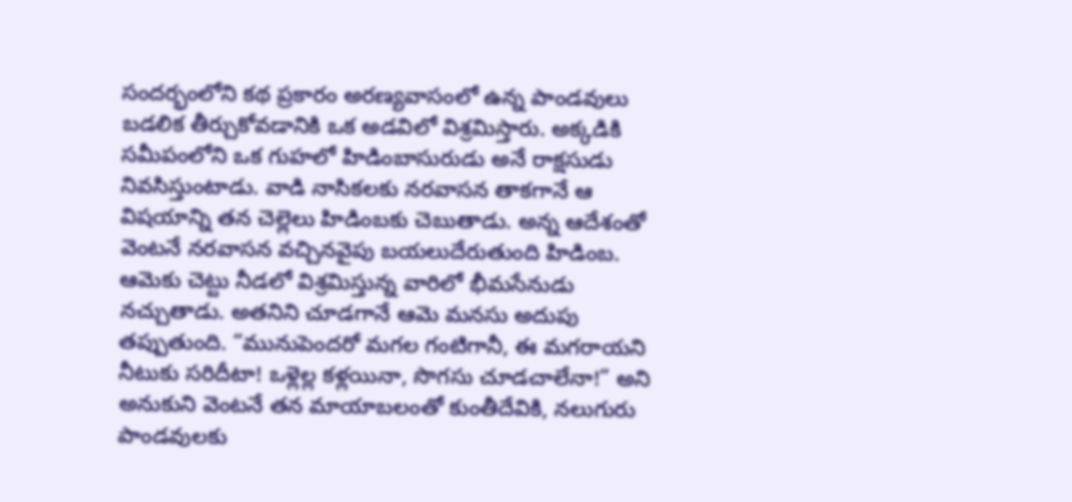సందర్భంలోని కథ ప్రకారం అరణ్యవాసంలో ఉన్న పాండవులు బడలిక తీర్చుకోవడానికి ఒక అడవిలో విశ్రమిస్తారు. అక్కడికి సమీపంలోని ఒక గుహలో హిడింబాసురుడు అనే రాక్షసుడు నివసిస్తుంటాడు. వాడి నాసికలకు నరవాసన తాకగానే ఆ విషయాన్ని తన చెల్లెలు హిడింబకు చెబుతాడు. అన్న ఆదేశంతో వెంటనే నరవాసన వచ్చినవైపు బయలుదేరుతుంది హిడింబ. ఆమెకు చెట్టు నీడలో విశ్రమిస్తున్న వారిలో భీమసేనుడు నచ్చుతాడు. అతనిని చూడగానే ఆమె మనసు అదుపు తప్పుతుంది. “మునుపెందరో మగల గంటిగానీ, ఈ మగరాయని నీటుకు సరిదీటా! ఒళ్లెల్ల కళ్లయినా, సొగసు చూడచాలేనా!” అని అనుకుని వెంటనే తన మాయాబలంతో కుంతీదేవికి, నలుగురు పాండవులకు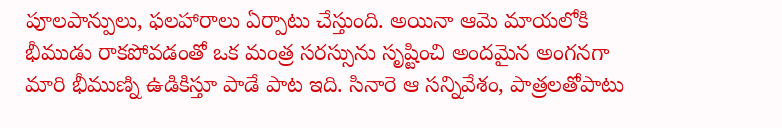పూలపాన్పులు, ఫలహారాలు ఏర్పాటు చేస్తుంది. అయినా ఆమె మాయలోకి భీముడు రాకపోవడంతో ఒక మంత్ర సరస్సును సృష్టించి అందమైన అంగనగా మారి భీముణ్ని ఉడికిస్తూ పాడే పాట ఇది. సినారె ఆ సన్నివేశం, పాత్రలతోపాటు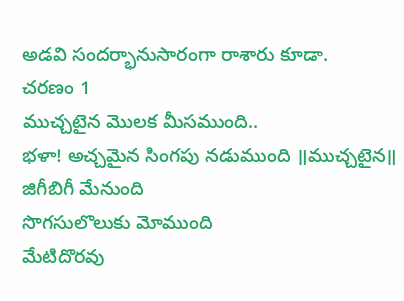అడవి సందర్భానుసారంగా రాశారు కూడా.
చరణం 1
ముచ్చటైన మొలక మీసముంది..
భళా! అచ్చమైన సింగపు నడుముంది ॥ముచ్చటైన॥
జిగీబిగీ మేనుంది
సొగసులొలుకు మోముంది
మేటిదొరవు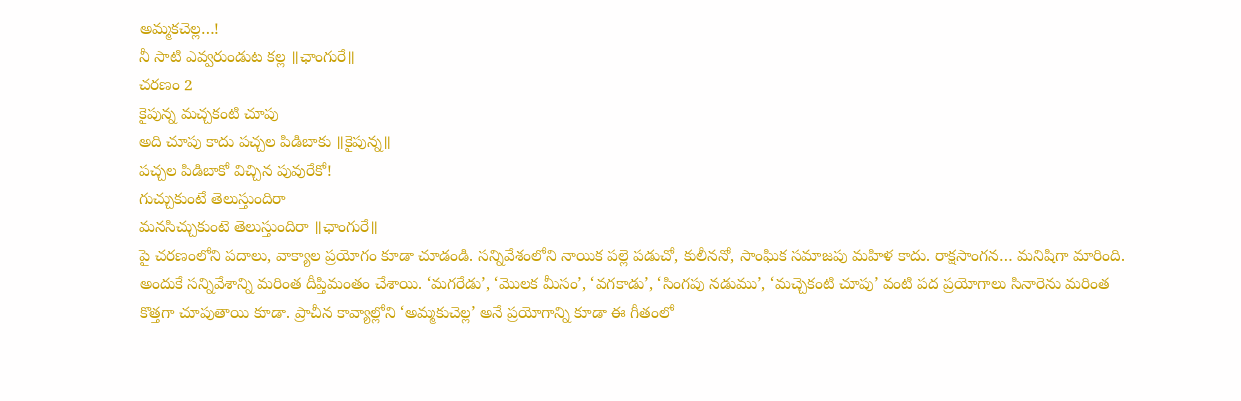అమ్మకచెల్ల…!
నీ సాటి ఎవ్వరుండుట కల్ల ॥ఛాంగురే॥
చరణం 2
కైపున్న మచ్చకంటి చూపు
అది చూపు కాదు పచ్చల పిడిబాకు ॥కైపున్న॥
పచ్చల పిడిబాకో విచ్చిన పువురేకో!
గుచ్చుకుంటే తెలుస్తుందిరా
మనసిచ్చుకుంటె తెలుస్తుందిరా ॥ఛాంగురే॥
పై చరణంలోని పదాలు, వాక్యాల ప్రయోగం కూడా చూడండి. సన్నివేశంలోని నాయిక పల్లె పడుచో, కులీననో, సాంఘిక సమాజపు మహిళ కాదు. రాక్షసాంగన… మనిషిగా మారింది. అందుకే సన్నివేశాన్ని మరింత దీప్తిమంతం చేశాయి. ‘మగరేడు’, ‘మొలక మీసం’, ‘వగకాడు’, ‘సింగపు నడుము’, ‘మచ్చెకంటి చూపు’ వంటి పద ప్రయోగాలు సినారెను మరింత కొత్తగా చూపుతాయి కూడా. ప్రాచీన కావ్యాల్లోని ‘అమ్మకుచెల్ల’ అనే ప్రయోగాన్ని కూడా ఈ గీతంలో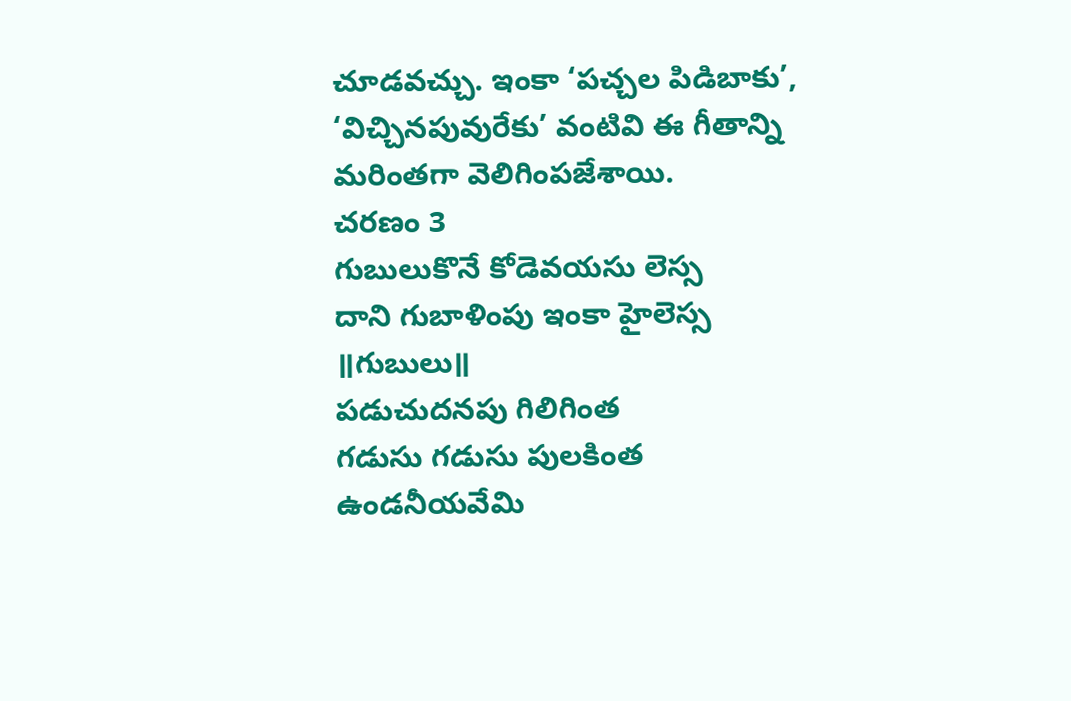చూడవచ్చు. ఇంకా ‘పచ్చల పిడిబాకు’, ‘విచ్చినపువురేకు’ వంటివి ఈ గీతాన్ని మరింతగా వెలిగింపజేశాయి.
చరణం 3
గుబులుకొనే కోడెవయసు లెస్స
దాని గుబాళింపు ఇంకా హైలెస్స ॥గుబులు॥
పడుచుదనపు గిలిగింత
గడుసు గడుసు పులకింత
ఉండనీయవేమి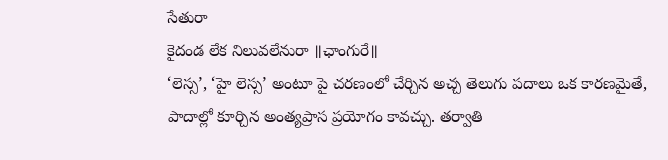సేతురా
కైదండ లేక నిలువలేనురా ॥ఛాంగురే॥
‘లెస్స’, ‘హై లెస్స’ అంటూ పై చరణంలో చేర్చిన అచ్చ తెలుగు పదాలు ఒక కారణమైతే, పాదాల్లో కూర్చిన అంత్యప్రాస ప్రయోగం కావచ్చు. తర్వాతి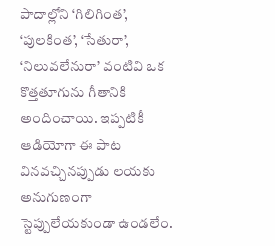పాదాల్లోని ‘గిలిగింత’, ‘పులకింత’, ‘సేతురా’, ‘నిలువలేనురా’ వంటివి ఒక కొత్తతూగును గీతానికి అందించాయి. ఇప్పటికీ ఆడియోగా ఈ పాట వినవచ్చినప్పుడు లయకు అనుగుణంగా స్టెప్పులేయకుండా ఉండలేం.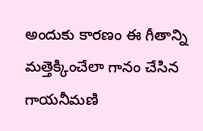అందుకు కారణం ఈ గీతాన్ని మత్తెక్కించేలా గానం చేసిన గాయనీమణి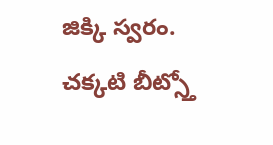జిక్కి స్వరం. చక్కటి బీట్స్తో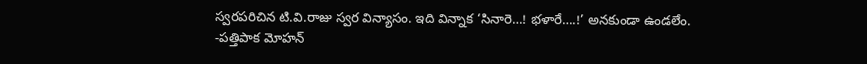స్వరపరిచిన టి.వి.రాజు స్వర విన్యాసం. ఇది విన్నాక ‘సినారె…! భళారే….!’ అనకుండా ఉండలేం.
-పత్తిపాక మోహన్